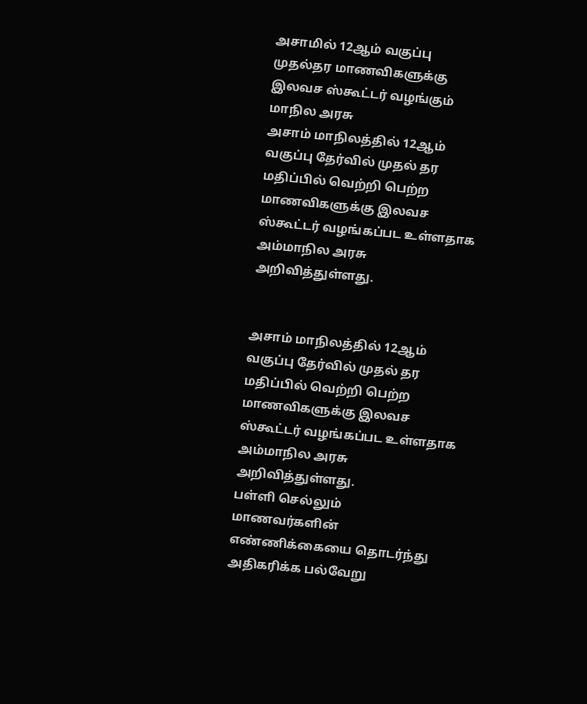அசாமில் 12ஆம் வகுப்பு முதல்தர மாணவிகளுக்கு இலவச ஸ்கூட்டர் வழங்கும் மாநில அரசு
அசாம் மாநிலத்தில் 12ஆம் வகுப்பு தேர்வில் முதல் தர மதிப்பில் வெற்றி பெற்ற மாணவிகளுக்கு இலவச ஸ்கூட்டர் வழங்கப்பட உள்ளதாக அம்மாநில அரசு அறிவித்துள்ளது.


அசாம் மாநிலத்தில் 12ஆம் வகுப்பு தேர்வில் முதல் தர மதிப்பில் வெற்றி பெற்ற மாணவிகளுக்கு இலவச ஸ்கூட்டர் வழங்கப்பட உள்ளதாக அம்மாநில அரசு அறிவித்துள்ளது.
பள்ளி செல்லும் மாணவர்களின் எண்ணிக்கையை தொடர்ந்து அதிகரிக்க பல்வேறு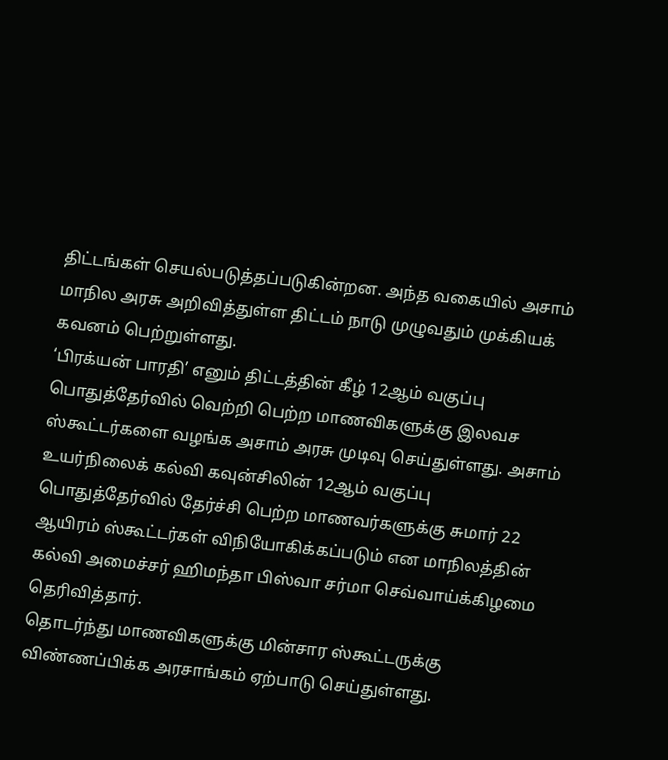திட்டங்கள் செயல்படுத்தப்படுகின்றன. அந்த வகையில் அசாம் மாநில அரசு அறிவித்துள்ள திட்டம் நாடு முழுவதும் முக்கியக் கவனம் பெற்றுள்ளது.
‘பிரக்யன் பாரதி’ எனும் திட்டத்தின் கீழ் 12ஆம் வகுப்பு பொதுத்தேர்வில் வெற்றி பெற்ற மாணவிகளுக்கு இலவச ஸ்கூட்டர்களை வழங்க அசாம் அரசு முடிவு செய்துள்ளது. அசாம் உயர்நிலைக் கல்வி கவுன்சிலின் 12ஆம் வகுப்பு பொதுத்தேர்வில் தேர்ச்சி பெற்ற மாணவர்களுக்கு சுமார் 22 ஆயிரம் ஸ்கூட்டர்கள் விநியோகிக்கப்படும் என மாநிலத்தின் கல்வி அமைச்சர் ஹிமந்தா பிஸ்வா சர்மா செவ்வாய்க்கிழமை தெரிவித்தார்.
தொடர்ந்து மாணவிகளுக்கு மின்சார ஸ்கூட்டருக்கு விண்ணப்பிக்க அரசாங்கம் ஏற்பாடு செய்துள்ளது.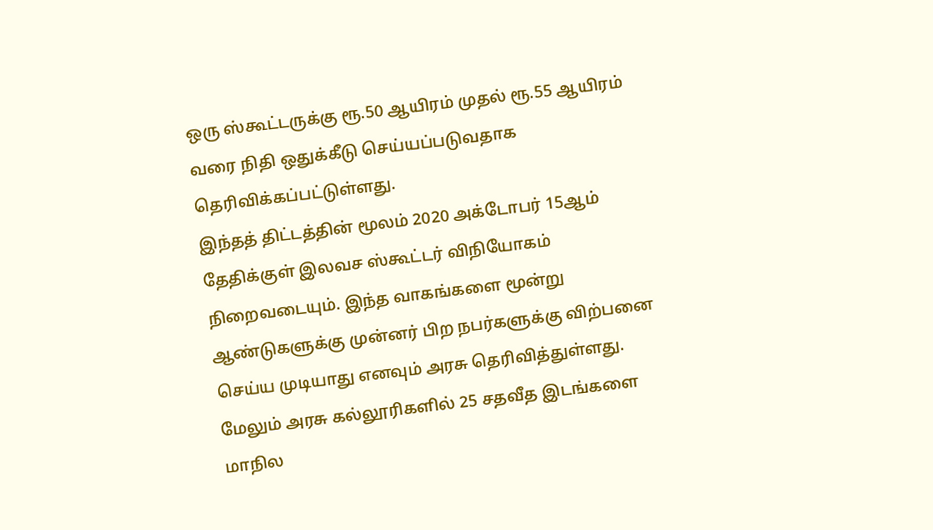ஒரு ஸ்கூட்டருக்கு ரூ.50 ஆயிரம் முதல் ரூ.55 ஆயிரம் வரை நிதி ஒதுக்கீடு செய்யப்படுவதாக தெரிவிக்கப்பட்டுள்ளது.
இந்தத் திட்டத்தின் மூலம் 2020 அக்டோபர் 15ஆம் தேதிக்குள் இலவச ஸ்கூட்டர் விநியோகம் நிறைவடையும். இந்த வாகங்களை மூன்று ஆண்டுகளுக்கு முன்னர் பிற நபர்களுக்கு விற்பனை செய்ய முடியாது எனவும் அரசு தெரிவித்துள்ளது.
மேலும் அரசு கல்லூரிகளில் 25 சதவீத இடங்களை மாநில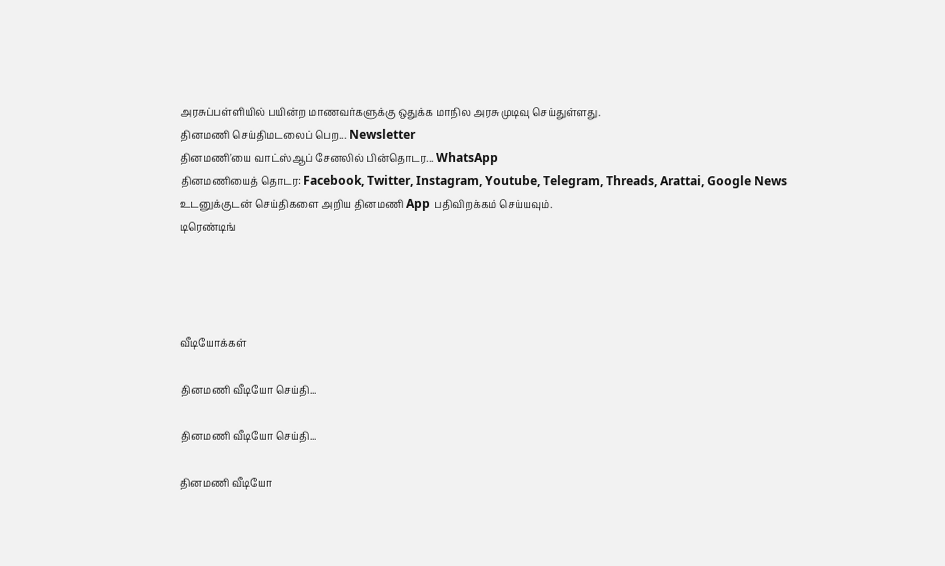அரசுப்பள்ளியில் பயின்ற மாணவர்களுக்கு ஒதுக்க மாநில அரசு முடிவு செய்துள்ளது.
தினமணி செய்திமடலைப் பெற... Newsletter
தினமணி'யை வாட்ஸ்ஆப் சேனலில் பின்தொடர... WhatsApp
தினமணியைத் தொடர: Facebook, Twitter, Instagram, Youtube, Telegram, Threads, Arattai, Google News
உடனுக்குடன் செய்திகளை அறிய தினமணி App பதிவிறக்கம் செய்யவும்.
டிரெண்டிங்




வீடியோக்கள்

தினமணி வீடியோ செய்தி...

தினமணி வீடியோ செய்தி...

தினமணி வீடியோ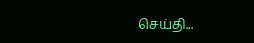செய்தி...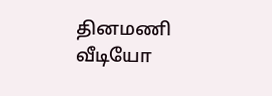தினமணி வீடியோ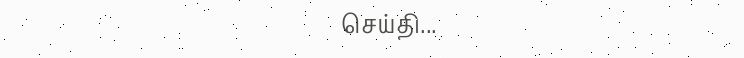செய்தி...